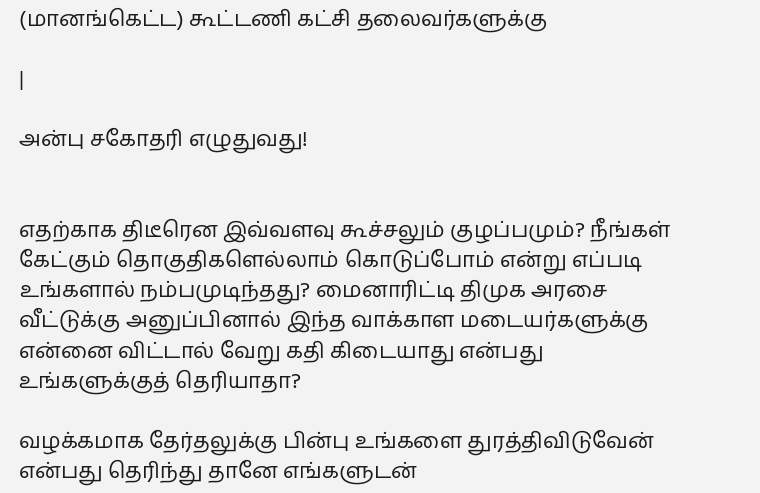(மானங்கெட்ட) கூட்டணி கட்சி தலைவர்களுக்கு

|

அன்பு சகோதரி எழுதுவது!


எதற்காக திடீரென இவ்வளவு கூச்சலும் குழப்பமும்? நீங்கள் கேட்கும் தொகுதிகளெல்லாம் கொடுப்போம் என்று எப்படி உங்களால் நம்பமுடிந்தது? மைனாரிட்டி திமுக அரசை வீட்டுக்கு அனுப்பினால் இந்த வாக்காள மடையர்களுக்கு என்னை விட்டால் வேறு கதி கிடையாது என்பது உங்களுக்குத் தெரியாதா?

வழக்கமாக தேர்தலுக்கு பின்பு உங்களை துரத்திவிடுவேன் என்பது தெரிந்து தானே எங்களுடன்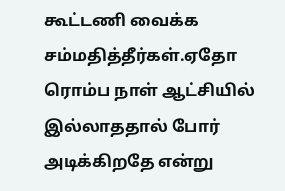கூட்டணி வைக்க சம்மதித்தீர்கள்.ஏதோ ரொம்ப நாள் ஆட்சியில் இல்லாததால் போர் அடிக்கிறதே என்று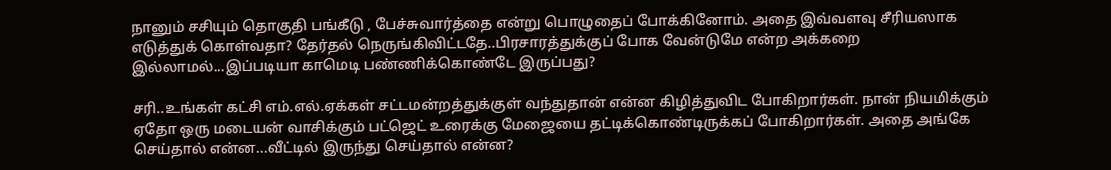நானும் சசியும் தொகுதி பங்கீடு , பேச்சுவார்த்தை என்று பொழுதைப் போக்கினோம். அதை இவ்வளவு சீரியஸாக எடுத்துக் கொள்வதா? தேர்தல் நெருங்கிவிட்டதே..பிரசாரத்துக்குப் போக வேன்டுமே என்ற அக்கறை இல்லாமல்...இப்படியா காமெடி பண்ணிக்கொண்டே இருப்பது?

சரி..உங்கள் கட்சி எம்.எல்.ஏக்கள் சட்டமன்றத்துக்குள் வந்துதான் என்ன கிழித்துவிட போகிறார்கள். நான் நியமிக்கும் ஏதோ ஒரு மடையன் வாசிக்கும் பட்ஜெட் உரைக்கு மேஜையை தட்டிக்கொண்டிருக்கப் போகிறார்கள். அதை அங்கே செய்தால் என்ன...வீட்டில் இருந்து செய்தால் என்ன?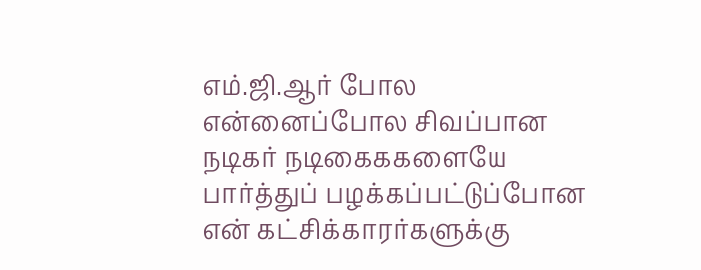எம்.ஜி.ஆர் போல என்னைப்போல சிவப்பான நடிகர் நடிகைககளையே பார்த்துப் பழக்கப்பட்டுப்போன என் கட்சிக்காரர்களுக்கு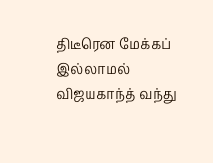திடீரென மேக்கப் இல்லாமல் விஜயகாந்த் வந்து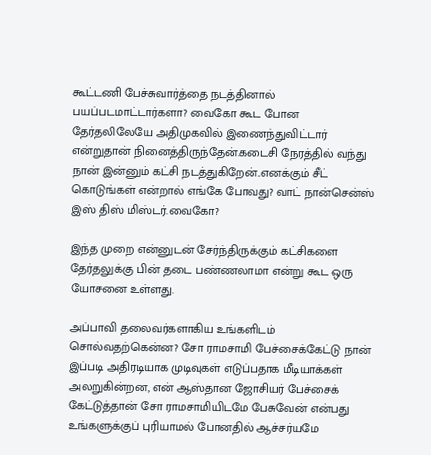கூட்டணி பேச்சுவார்த்தை நடத்தினால் பயப்படமாட்டார்களா? வைகோ கூட போன தேர்தலிலேயே அதிமுகவில் இணைந்துவிட்டார் என்றுதான் நினைத்திருந்தேன்.கடைசி நேரத்தில் வந்து நான் இன்னும் கட்சி நடத்துகிறேன்..எனக்கும் சீட் கொடுங்கள் என்றால் எங்கே போவது? வாட் நான்சென்ஸ் இஸ் திஸ் மிஸ்டர்.வைகோ?

இந்த முறை என்னுடன் சேர்ந்திருக்கும் கட்சிகளை தேர்தலுக்கு பின் தடை பண்ணலாமா என்று கூட ஒரு யோசனை உள்ளது.

அப்பாவி தலைவர்களாகிய உங்களிடம் சொல்வதற்கென்ன? சோ ராமசாமி பேச்சைக்கேட்டு நான் இப்படி அதிரடியாக முடிவுகள் எடுப்பதாக மீடியாக்கள் அலறுகின்றன, என் ஆஸ்தான ஜோசியர் பேச்சைக் கேட்டுத்தான் சோ ராமசாமியிடமே பேசுவேன் என்பது உங்களுக்குப் புரியாமல் போனதில் ஆச்சர்யமே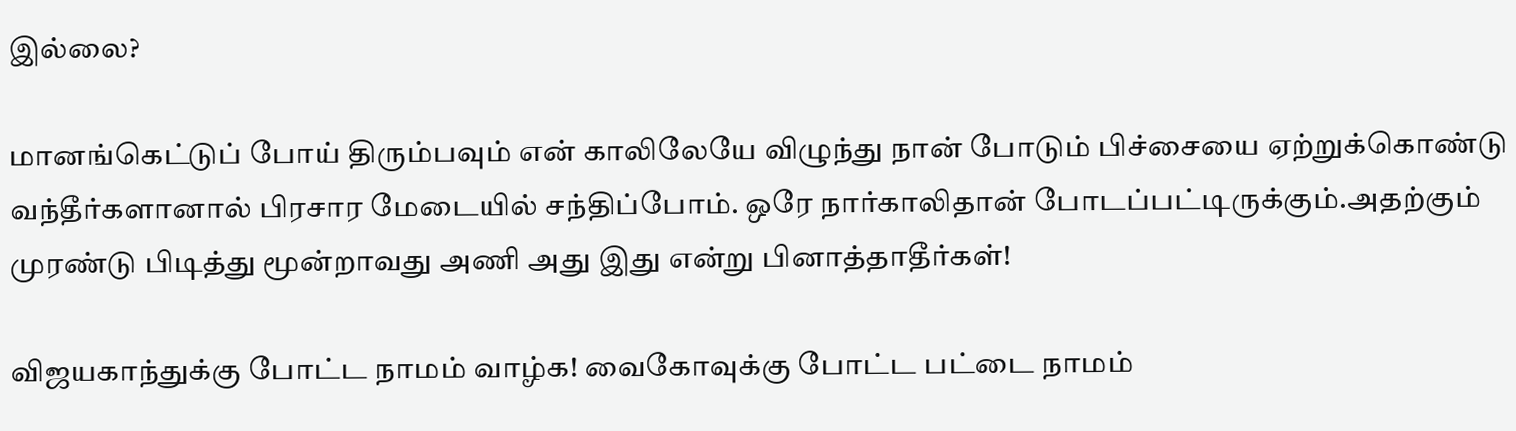இல்லை?

மானங்கெட்டுப் போய் திரும்பவும் என் காலிலேயே விழுந்து நான் போடும் பிச்சையை ஏற்றுக்கொண்டு வந்தீர்களானால் பிரசார மேடையில் சந்திப்போம். ஒரே நார்காலிதான் போடப்பட்டிருக்கும்.அதற்கும் முரண்டு பிடித்து மூன்றாவது அணி அது இது என்று பினாத்தாதீர்கள்!

விஜயகாந்துக்கு போட்ட நாமம் வாழ்க! வைகோவுக்கு போட்ட பட்டை நாமம்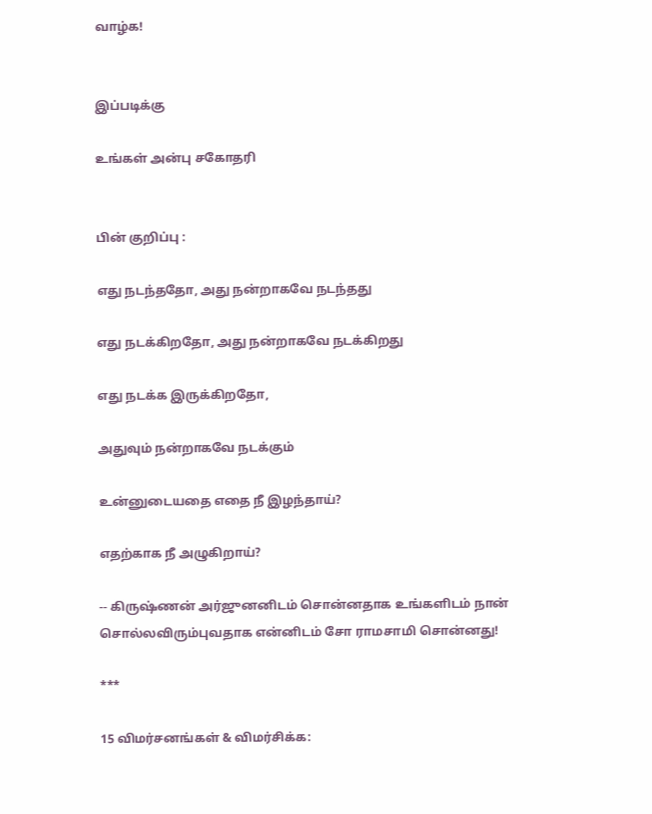வாழ்க!


இப்படிக்கு

உங்கள் அன்பு சகோதரி


பின் குறிப்பு :

எது நடந்ததோ, அது நன்றாகவே நடந்தது

எது நடக்கிறதோ, அது நன்றாகவே நடக்கிறது

எது நடக்க இருக்கிறதோ,

அதுவும் நன்றாகவே நடக்கும்

உன்னுடையதை எதை நீ இழந்தாய்?

எதற்காக நீ அழுகிறாய்?

-- கிருஷ்ணன் அர்ஜுனனிடம் சொன்னதாக உங்களிடம் நான் சொல்லவிரும்புவதாக என்னிடம் சோ ராமசாமி சொன்னது!

***

15 விமர்சனங்கள் & விமர்சிக்க: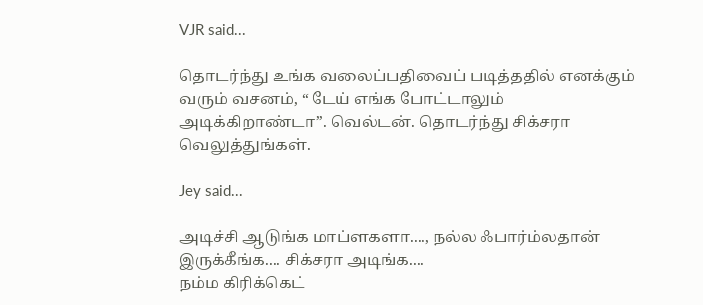VJR said...

தொடர்ந்து உங்க வலைப்பதிவைப் படித்ததில் எனக்கும் வரும் வசனம், “ டேய் எங்க போட்டாலும் அடிக்கிறாண்டா”. வெல்டன். தொடர்ந்து சிக்சரா வெலுத்துங்கள்.

Jey said...

அடிச்சி ஆடுங்க மாப்ளகளா...., நல்ல ஃபார்ம்லதான் இருக்கீங்க.... சிக்சரா அடிங்க....
நம்ம கிரிக்கெட்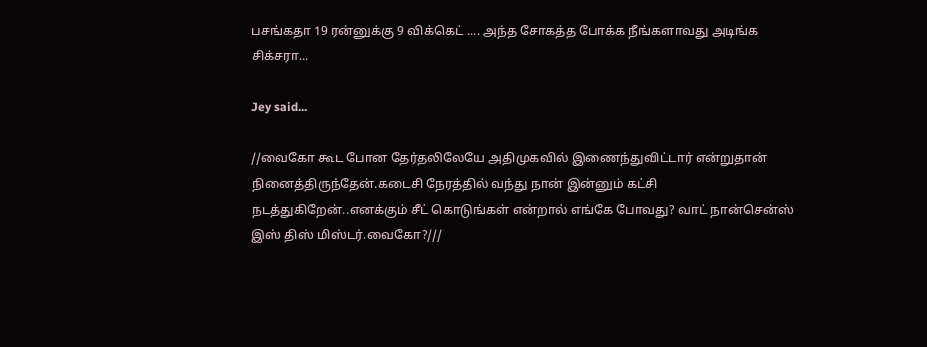பசங்கதா 19 ரன்னுக்கு 9 விக்கெட் .... அந்த சோகத்த போக்க நீங்களாவது அடிங்க சிக்சரா...

Jey said...

//வைகோ கூட போன தேர்தலிலேயே அதிமுகவில் இணைந்துவிட்டார் என்றுதான் நினைத்திருந்தேன்.கடைசி நேரத்தில் வந்து நான் இன்னும் கட்சி நடத்துகிறேன்..எனக்கும் சீட் கொடுங்கள் என்றால் எங்கே போவது? வாட் நான்சென்ஸ் இஸ் திஸ் மிஸ்டர்.வைகோ?///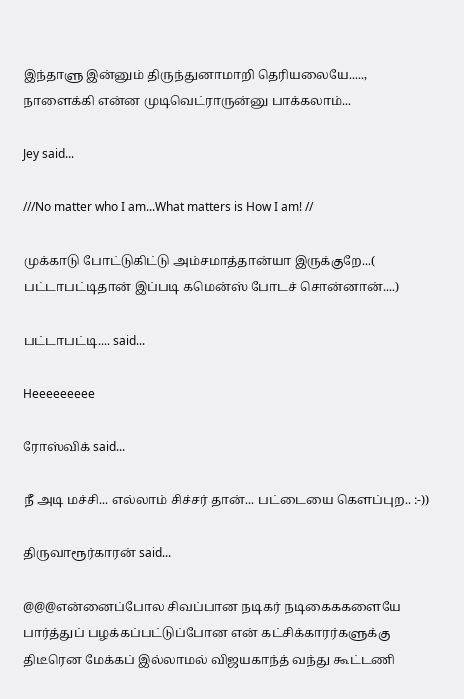இந்தாளு இன்னும் திருந்துனாமாறி தெரியலையே....., நாளைக்கி என்ன முடிவெட்ராருன்னு பாக்கலாம்...

Jey said...

///No matter who I am...What matters is How I am! //

முக்காடு போட்டுகிட்டு அம்சமாத்தான்யா இருக்குறே...( பட்டாபட்டிதான் இப்படி கமென்ஸ் போடச் சொன்னான்....)

பட்டாபட்டி.... said...

Heeeeeeeee

ரோஸ்விக் said...

நீ அடி மச்சி... எல்லாம் சிச்சர் தான்... பட்டையை கெளப்புற.. :-))

திருவாரூர்காரன் said...

@@@என்னைப்போல சிவப்பான நடிகர் நடிகைககளையே பார்த்துப் பழக்கப்பட்டுப்போன என் கட்சிக்காரர்களுக்கு திடீரென மேக்கப் இல்லாமல் விஜயகாந்த் வந்து கூட்டணி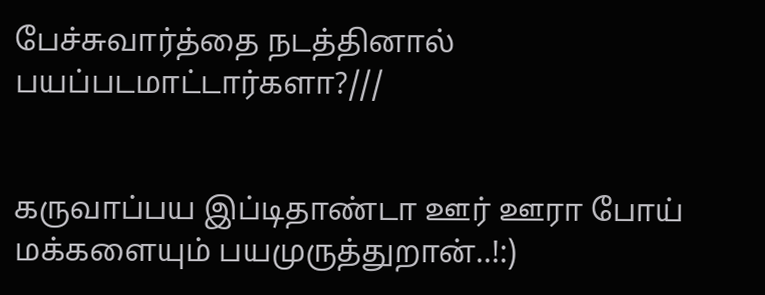பேச்சுவார்த்தை நடத்தினால் பயப்படமாட்டார்களா?///


கருவாப்பய இப்டிதாண்டா ஊர் ஊரா போய் மக்களையும் பயமுருத்துறான்..!:)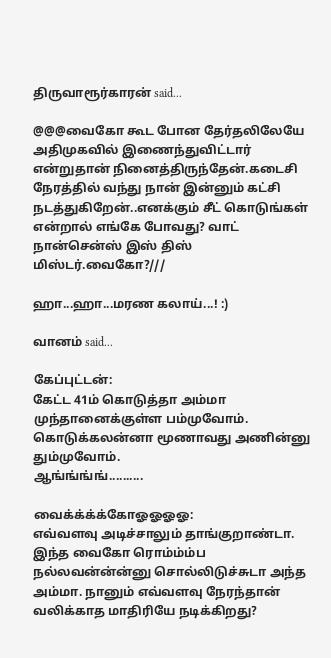திருவாரூர்காரன் said...

@@@வைகோ கூட போன தேர்தலிலேயே அதிமுகவில் இணைந்துவிட்டார் என்றுதான் நினைத்திருந்தேன்.கடைசி நேரத்தில் வந்து நான் இன்னும் கட்சி நடத்துகிறேன்..எனக்கும் சீட் கொடுங்கள் என்றால் எங்கே போவது? வாட் நான்சென்ஸ் இஸ் திஸ் மிஸ்டர்.வைகோ?///

ஹா...ஹா...மரண கலாய்...! :)

வானம் said...

கேப்புட்டன்:
கேட்ட 41ம் கொடுத்தா அம்மா முந்தானைக்குள்ள பம்முவோம்.
கொடுக்கலன்னா மூணாவது அணின்னு தும்முவோம்.
ஆங்ங்ங்ங்..........

வைக்க்க்க்கோஓஓஓஓ:
எவ்வளவு அடிச்சாலும் தாங்குறாண்டா. இந்த வைகோ ரொம்ம்ம்ப நல்லவன்ன்ன்னு சொல்லிடுச்சுடா அந்த அம்மா. நானும் எவ்வளவு நேரந்தான் வலிக்காத மாதிரியே நடிக்கிறது?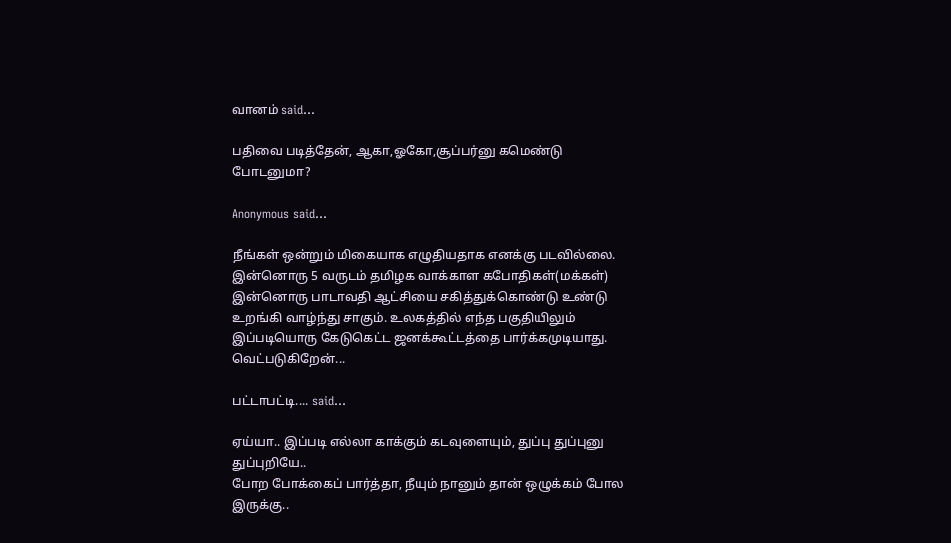வானம் said...

பதிவை படித்தேன், ஆகா,ஓகோ,சூப்பர்னு கமெண்டு போடனுமா?

Anonymous said...

நீங்கள் ஒன்றும் மிகையாக எழுதியதாக எனக்கு படவில்லை. இன்னொரு 5 வருடம் தமிழக வாக்காள கபோதிகள்(மக்கள்) இன்னொரு பாடாவதி ஆட்சியை சகித்துக்கொண்டு உண்டு உறங்கி வாழ்ந்து சாகும். உலகத்தில் எந்த பகுதியிலும் இப்படியொரு கேடுகெட்ட ஜனக்கூட்டத்தை பார்க்கமுடியாது. வெட்படுகிறேன்...

பட்டாபட்டி.... said...

ஏய்யா.. இப்படி எல்லா காக்கும் கடவுளையும், துப்பு துப்புனு துப்புறியே..
போற போக்கைப் பார்த்தா, நீயும் நானும் தான் ஒழுக்கம் போல இருக்கு..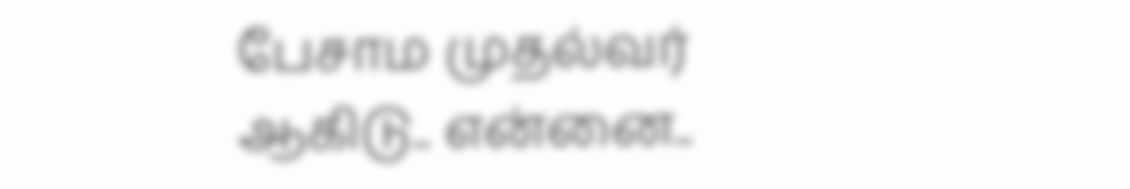பேசாம முதல்வர் ஆகிடு.. என்னை..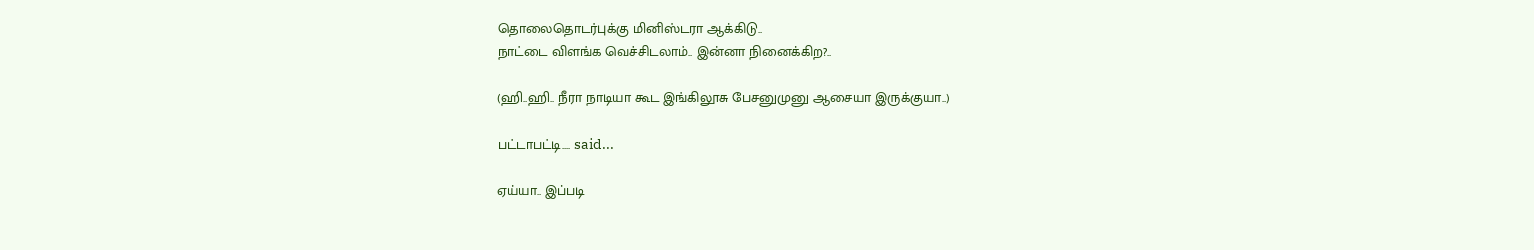தொலைதொடர்புக்கு மினிஸ்டரா ஆக்கிடு..
நாட்டை விளங்க வெச்சிடலாம்.. இன்னா நினைக்கிற?..

(ஹி..ஹி.. நீரா நாடியா கூட இங்கிலூசு பேசனுமுனு ஆசையா இருக்குயா..)

பட்டாபட்டி.... said...

ஏய்யா.. இப்படி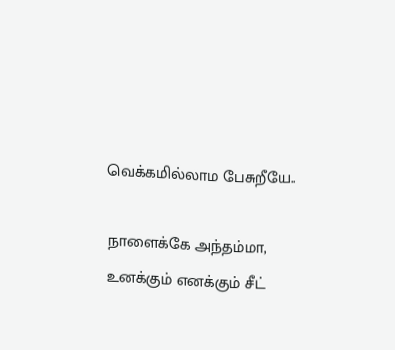வெக்கமில்லாம பேசுறீயே..

நாளைக்கே அந்தம்மா, உனக்கும் எனக்கும் சீட்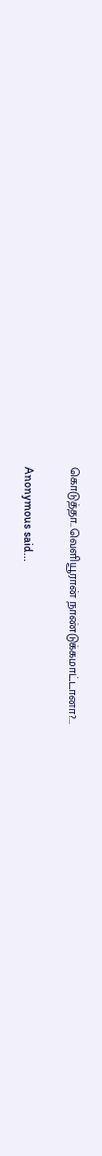கொடுத்தா..வெளியூரான் நாண்டுக்கமாட்டானா?...

Anonymous said...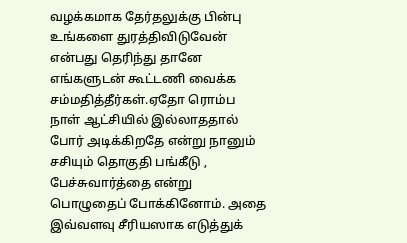வழக்கமாக தேர்தலுக்கு பின்பு உங்களை துரத்திவிடுவேன் என்பது தெரிந்து தானே எங்களுடன் கூட்டணி வைக்க சம்மதித்தீர்கள்.ஏதோ ரொம்ப நாள் ஆட்சியில் இல்லாததால் போர் அடிக்கிறதே என்று நானும் சசியும் தொகுதி பங்கீடு , பேச்சுவார்த்தை என்று பொழுதைப் போக்கினோம். அதை இவ்வளவு சீரியஸாக எடுத்துக்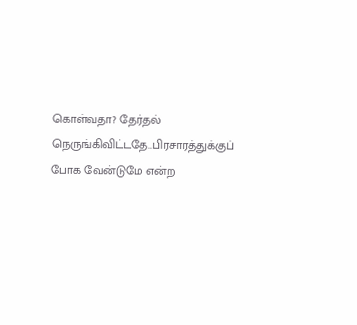கொள்வதா? தேர்தல் நெருங்கிவிட்டதே..பிரசாரத்துக்குப் போக வேன்டுமே என்ற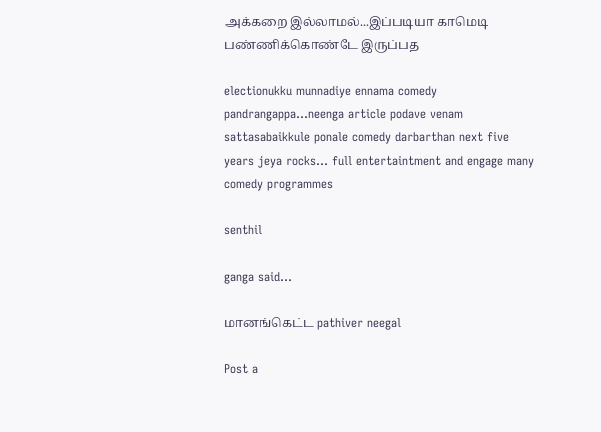அக்கறை இல்லாமல்...இப்படியா காமெடி பண்ணிக்கொண்டே இருப்பத

electionukku munnadiye ennama comedy pandrangappa...neenga article podave venam sattasabaikkule ponale comedy darbarthan next five years jeya rocks... full entertaintment and engage many comedy programmes

senthil

ganga said...

மானங்கெட்ட pathiver neegal

Post a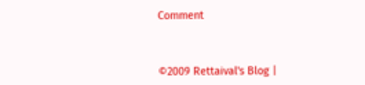Comment



©2009 Rettaival's Blog |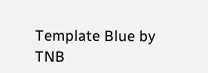Template Blue by TNB